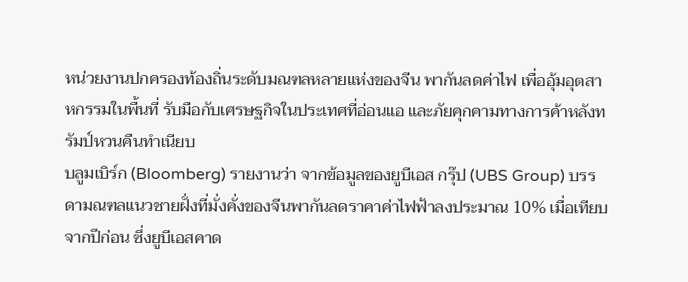หน่วยงานปกครองท้องถิ่นระดับมณฑลหลายแห่งของจีน พากันลดค่าไฟ เพื่ออุ้มอุตสาหกรรมในพื้นที่ รับมือกับเศรษฐกิจในประเทศที่อ่อนแอ และภัยคุกคามทางการค้าหลังทรัมป์หวนคืนทำเนียบ
บลูมเบิร์ก (Bloomberg) รายงานว่า จากข้อมูลของยูบีเอส กรุ๊ป (UBS Group) บรรดามณฑลแนวชายฝั่งที่มั่งคั่งของจีนพากันลดราคาค่าไฟฟ้าลงประมาณ 10% เมื่อเทียบจากปีก่อน ซึ่งยูบีเอสคาด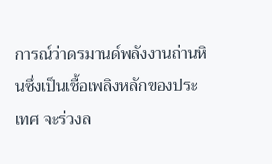การณ์ว่าดรมานด์พลังงานถ่านหินซึ่งเป็นเชื้อเพลิงหลักของประเทศ จะร่วงล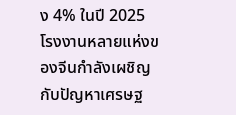ง 4% ในปี 2025
โรงงานหลายแห่งของจีนกำลังเผชิญกับปัญหาเศรษฐ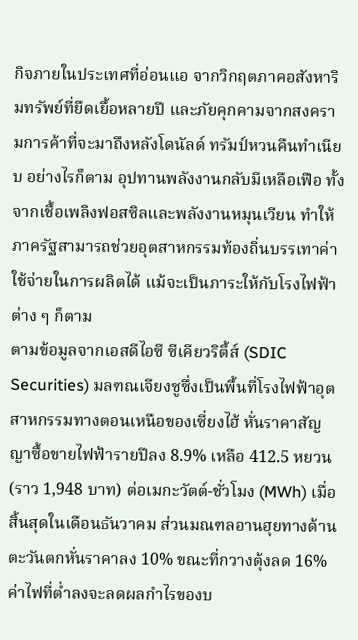กิจภายในประเทศที่อ่อนแอ จากวิกฤตภาคอสังหาริมทรัพย์ที่ยืดเยื้อหลายปี และภัยคุกคามจากสงครามการค้าที่จะมาถึงหลังโดนัลด์ ทรัมป์หวนคืนทำเนียบ อย่างไรก็ตาม อุปทานพลังงานกลับมีเหลือเฟือ ทั้งจากเชื้อเพลิงฟอสซิลและพลังงานหมุนเวียน ทำให้ภาครัฐสามารถช่วยอุตสาหกรรมท้องถิ่นบรรเทาค่าใช้จ่ายในการผลิตได้ แม้จะเป็นภาระให้กับโรงไฟฟ้าต่าง ๆ ก็ตาม
ตามข้อมูลจากเอสดีไอซี ซีเคียวริตี้ส์ (SDIC Securities) มลฑณเจียงซูซึ่งเป็นพื้นที่โรงไฟฟ้าอุตสาหกรรมทางตอนเหนือของเซี่ยงไฮ้ หั่นราคาสัญญาซื้อขายไฟฟ้ารายปีลง 8.9% เหลือ 412.5 หยวน (ราว 1,948 บาท) ต่อเมกะวัตต์-ชั่วโมง (MWh) เมื่อสิ้นสุดในเดือนธันวาคม ส่วนมณฑลอานฮุยทางด้านตะวันตกหั่นราคาลง 10% ขณะที่กวางตุ้งลด 16%
ค่าไฟที่ต่ำลงจะลดผลกำไรของบ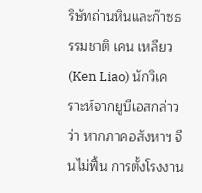ริษัทถ่านหินและก๊าซธรรมชาติ เคน เหลียว (Ken Liao) นักวิเคราะห์จากยูบีเอสกล่าวว่า หากภาคอสังหาฯ จีนไม่ฟื้น การตั้งโรงงาน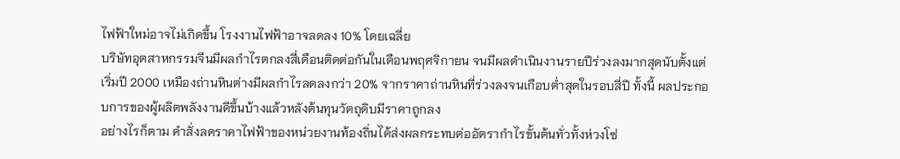ไฟฟ้าใหม่อาจไม่เกิดขึ้น โรงงานไฟฟ้าอาจลดลง 10% โดยเฉลี่ย
บริษัทอุตสาหกรรมจีนมีผลกำไรตกลงสี่เดือนติดต่อกันในเดือนพฤศจิกายน จนมีผลดำเนินงานรายปีร่วงลงมากสุดนับตั้งแต่เริ่มปี 2000 เหมืองถ่านหินต่างมีผลกำไรลดลงกว่า 20% จากราคาถ่านหินที่ร่วงลงจนเกือบต่ำสุดในรอบสี่ปี ทั้งนี้ ผลประกอบการของผู้ผลิตพลังงานดีขึ้นบ้างแล้วหลังต้นทุนวัตถุดิบมีราคาถูกลง
อย่างไรก็ตาม คำสั่งลดราคาไฟฟ้าของหน่วยงานท้องถิ่นได้ส่งผลกระทบต่ออัตรากำไรขั้นต้นทั่วทั้งห่วงโซ่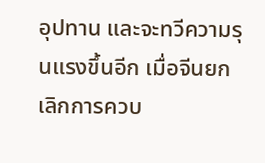อุปทาน และจะทวีความรุนแรงขึ้นอีก เมื่อจีนยกเลิกการควบ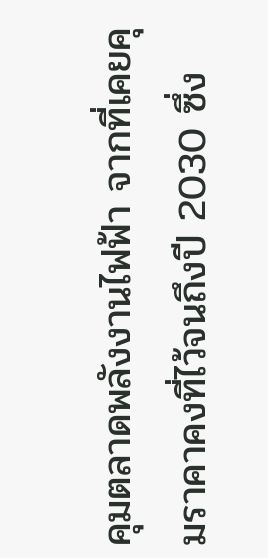คุมตลาดพลังงานไฟฟ้า จากที่เคยคุมราคาคงที่ไว้จนถึงปี 2030 ซึ่ง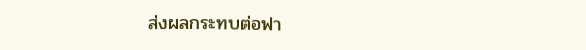ส่งผลกระทบต่อฟา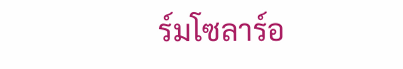ร์มโซลาร์อ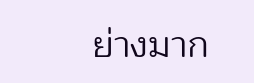ย่างมาก